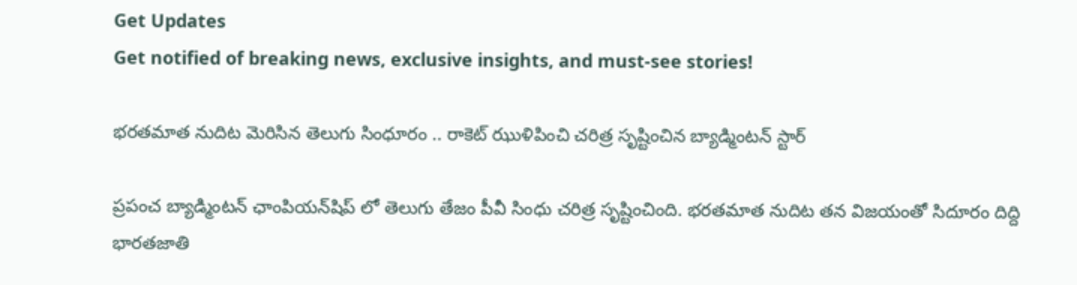Get Updates
Get notified of breaking news, exclusive insights, and must-see stories!

భరతమాత నుదిట మెరిసిన తెలుగు సింధూరం .. రాకెట్ ఝుళిపించి చరిత్ర సృష్టించిన బ్యాడ్మింటన్ స్టార్

ప్రపంచ బ్యాడ్మింటన్ ఛాంపియన్‌షిప్ లో తెలుగు తేజం పీవీ సింధు చరిత్ర సృష్టించింది. భరతమాత నుదిట తన విజయంతో సిదూరం దిద్ది భారతజాతి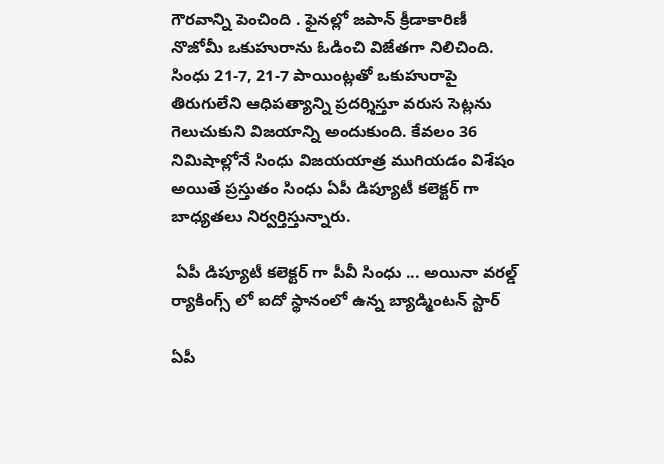గౌరవాన్ని పెంచింది . ఫైనల్లో జపాన్ క్రీడాకారిణీ నొజోమీ ఒకుహురాను ఓడించి విజేతగా నిలిచింది. సింధు 21-7, 21-7 పాయింట్లతో ఒకుహురాపై తిరుగులేని ఆధిపత్యాన్ని ప్రదర్శిస్తూ వరుస సెట్లను గెలుచుకుని విజయాన్ని అందుకుంది. కేవలం 36 నిమిషాల్లోనే సింధు విజయయాత్ర ముగియడం విశేషం అయితే ప్రస్తుతం సింధు ఏపీ డిప్యూటీ కలెక్టర్ గా బాధ్యతలు నిర్వర్తిస్తున్నారు.

 ఏపీ డిప్యూటీ కలెక్టర్ గా పీవీ సింధు ... అయినా వరల్డ్ ర్యాకింగ్స్ లో ఐదో స్థానంలో ఉన్న బ్యాడ్మింటన్ స్టార్

ఏపీ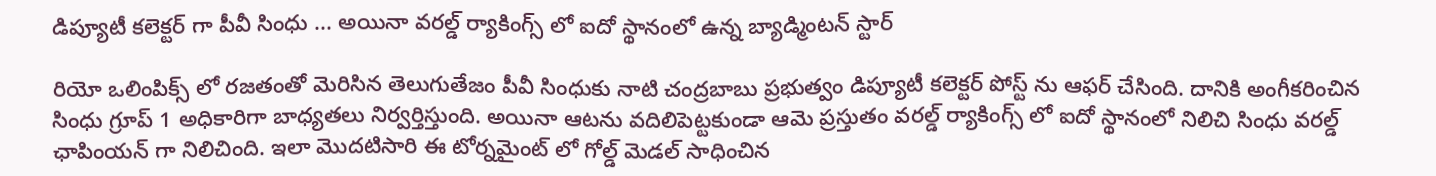డిప్యూటీ కలెక్టర్ గా పీవీ సింధు ... అయినా వరల్డ్ ర్యాకింగ్స్ లో ఐదో స్థానంలో ఉన్న బ్యాడ్మింటన్ స్టార్

రియో ఒలింపిక్స్ లో ర‌జ‌తంతో మెరిసిన తెలుగుతేజం పీవీ సింధుకు నాటి చంద్రబాబు ప్రభుత్వం డిప్యూటీ కలెక్టర్ పోస్ట్ ను ఆఫర్ చేసింది. దానికి అంగీకరించిన సింధు గ్రూప్ 1 అధికారిగా బాధ్యతలు నిర్వర్తిస్తుంది. అయినా ఆటను వదిలిపెట్టకుండా ఆమె ప్రస్తుతం వరల్డ్ ర్యాకింగ్స్ లో ఐదో స్థానంలో నిలిచి సింధు వరల్డ్ ఛాపింయన్ గా నిలిచింది. ఇలా మొదటిసారి ఈ టోర్నమైంట్ లో గోల్డ్ మెడల్ సాధించిన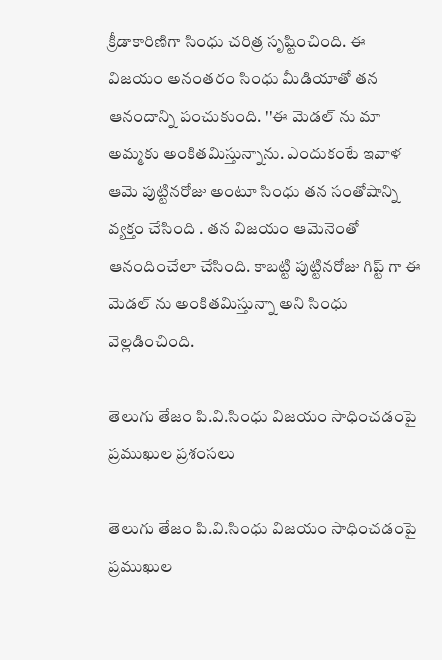క్రీడాకారిణిగా సింధు చరిత్ర సృష్టించింది. ఈ విజయం అనంతరం సింధు మీడియాతో తన ఆనందాన్ని పంచుకుంది. ''ఈ మెడల్ ను మా అమ్మకు అంకితమిస్తున్నాను. ఎందుకంటే ఇవాళ ఆమె పుట్టినరోజు అంటూ సింధు తన సంతోషాన్ని వ్యక్తం చేసింది . తన విజయం ఆమెనెంతో ఆనందించేలా చేసింది. కాబట్టి పుట్టినరోజు గిప్ట్ గా ఈ మెడల్ ను అంకితమిస్తున్నా అని సింధు వెల్లడించింది.

తెలుగు తేజం పి.వి.సింధు విజయం సాధించడంపై ప్రముఖుల ప్రశంసలు

తెలుగు తేజం పి.వి.సింధు విజయం సాధించడంపై ప్రముఖుల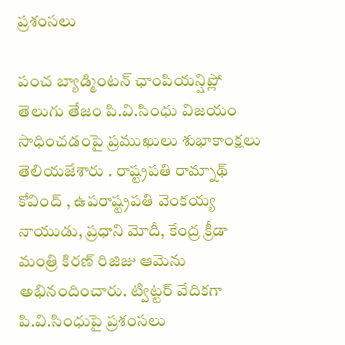ప్రశంసలు

పంచ బ్యాడ్మింటన్ ఛాంపియన్షిప్లో తెలుగు తేజం పి.వి.సింధు విజయం సాధించడంపై ప్రముఖులు శుభాకాంక్షలు తెలియజేశారు . రాష్ట్రపతి రామ్నాథ్ కోవింద్ , ఉపరాష్ట్రపతి వెంకయ్య నాయుడు, ప్రధాని మోదీ, కేంద్ర క్రీడా మంత్రి కిరణ్ రిజిజు ఆమెను అభినందించారు. ట్విట్టర్ వేదికగా పి.వి.సింధుపై ప్రశంసలు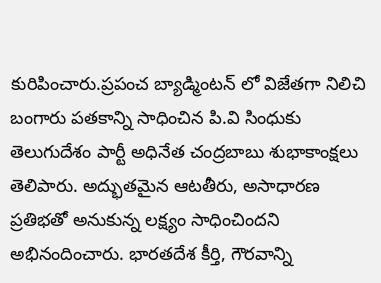కురిపించారు.ప్రపంచ బ్యాడ్మింటన్ లో విజేతగా నిలిచి బంగారు పతకాన్ని సాధించిన పి.వి సింధుకు తెలుగుదేశం పార్టీ అధినేత చంద్రబాబు శుభాకాంక్షలు తెలిపారు. అద్భుతమైన ఆటతీరు, అసాధారణ ప్రతిభతో అనుకున్న లక్ష్యం సాధించిందని అభినందించారు. భారతదేశ కీర్తి, గౌరవాన్ని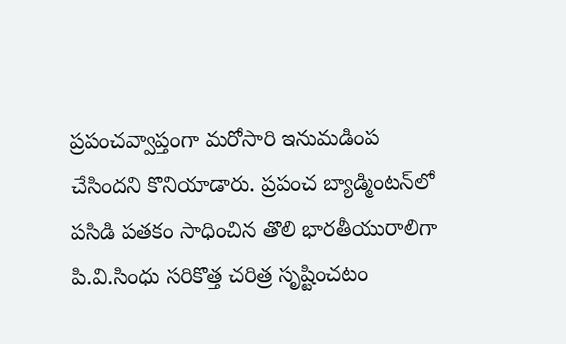ప్రపంచవ్వాప్తంగా మరోసారి ఇనుమడింప చేసిందని కొనియాడారు. ప్రపంచ బ్యాడ్మింటన్‌లో పసిడి పతకం సాధించిన తొలి భారతీయురాలిగా పి.వి.సింధు సరికొత్త చరిత్ర సృష్టించటం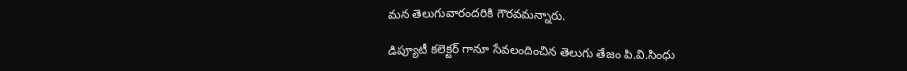మన తెలుగువారందరికి గౌరవమన్నారు.

డిప్యూటీ కలెక్టర్ గానూ సేవలందించిన తెలుగు తేజం పి.వి.సింధు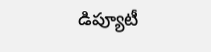డిప్యూటీ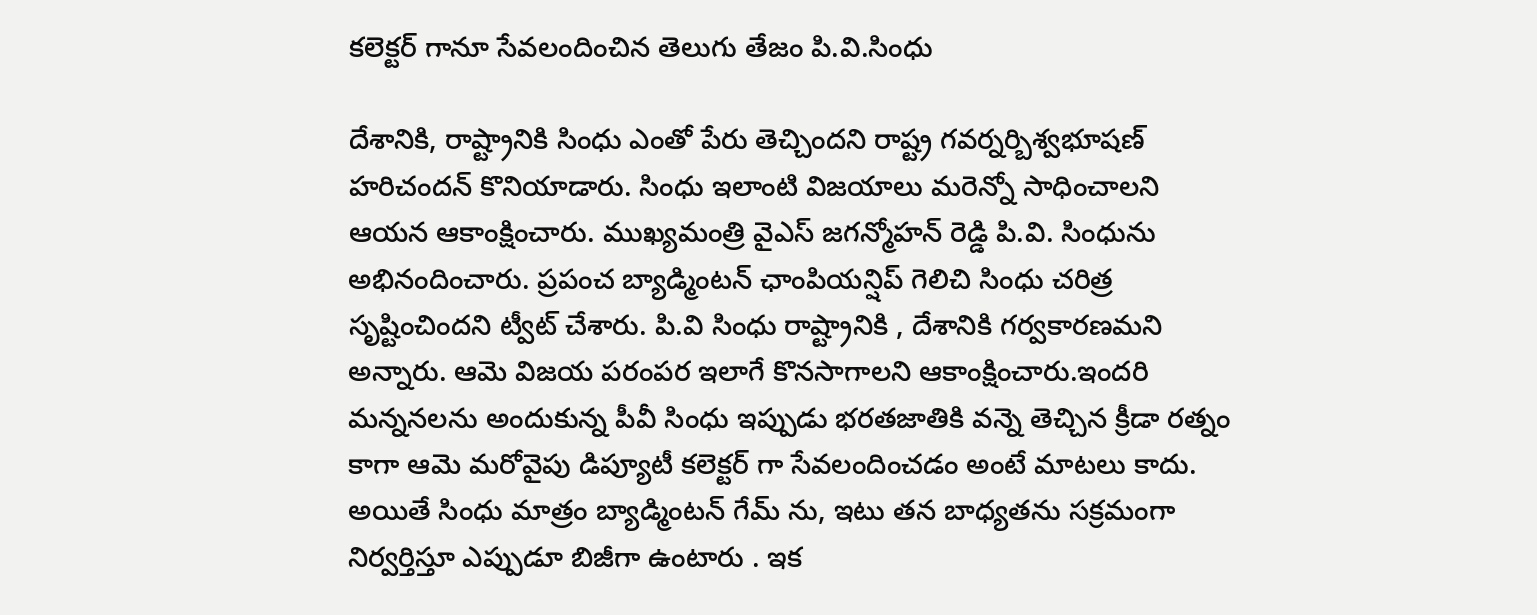కలెక్టర్ గానూ సేవలందించిన తెలుగు తేజం పి.వి.సింధు

దేశానికి, రాష్ట్రానికి సింధు ఎంతో పేరు తెచ్చిందని రాష్ట్ర గవర్నర్బిశ్వభూషణ్‌ హరిచందన్ కొనియాడారు. సింధు ఇలాంటి విజయాలు మరెన్నో సాధించాలని ఆయన ఆకాంక్షించారు. ముఖ్యమంత్రి వైఎస్ జగన్మోహన్ రెడ్డి పి.వి. సింధును అభినందించారు. ప్రపంచ బ్యాడ్మింటన్ ఛాంపియన్షిప్ గెలిచి సింధు చరిత్ర సృష్టించిందని ట్వీట్ చేశారు. పి.వి సింధు రాష్ట్రానికి , దేశానికి గర్వకారణమని అన్నారు. ఆమె విజయ పరంపర ఇలాగే కొనసాగాలని ఆకాంక్షించారు.ఇందరి మన్ననలను అందుకున్న పీవీ సింధు ఇప్పుడు భరతజాతికి వన్నె తెచ్చిన క్రీడా రత్నం కాగా ఆమె మరోవైపు డిప్యూటీ క‌లెక్ట‌ర్ గా సేవ‌లందించ‌డం అంటే మాట‌లు కాదు. అయితే సింధు మాత్రం బ్యాడ్మింటన్ గేమ్ ను, ఇటు తన బాధ్యతను సక్రమంగా నిర్వర్తిస్తూ ఎప్పుడూ బిజీగా ఉంటారు . ఇక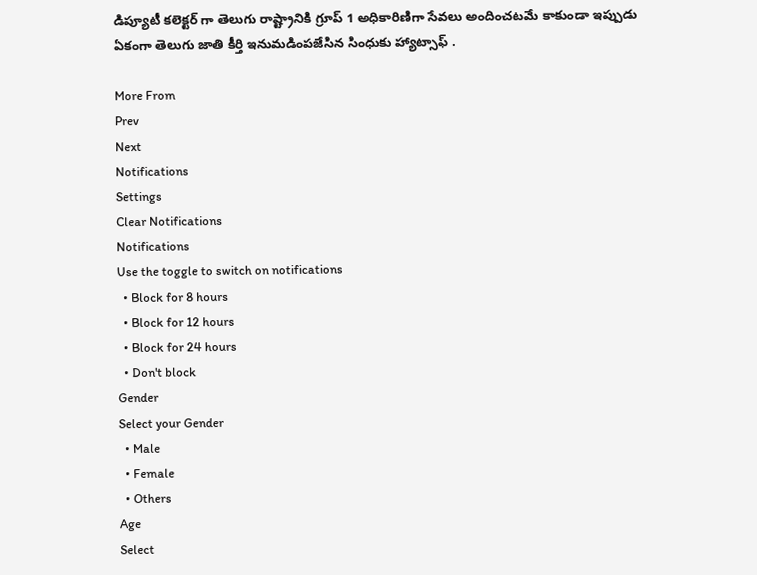డిప్యూటీ కలెక్టర్ గా తెలుగు రాష్ట్రానికి గ్రూప్ 1 అధికారిణిగా సేవలు అందించటమే కాకుండా ఇప్పుడు ఏకంగా తెలుగు జాతి కీర్తి ఇనుమడింపజేసిన సింధుకు హ్యాట్సాఫ్ .

More From
Prev
Next
Notifications
Settings
Clear Notifications
Notifications
Use the toggle to switch on notifications
  • Block for 8 hours
  • Block for 12 hours
  • Block for 24 hours
  • Don't block
Gender
Select your Gender
  • Male
  • Female
  • Others
Age
Select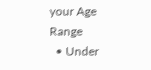your Age Range
  • Under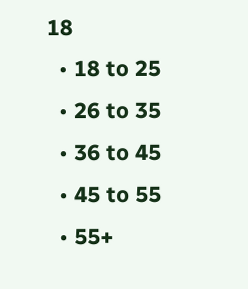18
  • 18 to 25
  • 26 to 35
  • 36 to 45
  • 45 to 55
  • 55+